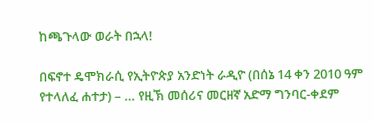ከጫጉላው ወራት በኋላ!

በፍኖተ ዴሞክራሲ የኢትዮጵያ አንድነት ራዲዮ (በሰኔ 14 ቀን 2010 ዓም የተላለፈ ሐተታ) – … የዚኽ መሰሪና መርዘኛ አድማ ግንባር-ቀደም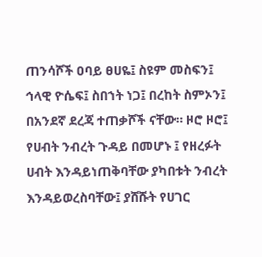ጠንሳሾች ዐባይ ፀሀዬ፤ ስዩም መስፍን፤ ኅላዊ ዮሴፍ፤ ስበኀት ነጋ፤ በረከት ስምኦን፤ በአንደኛ ደረጃ ተጠቃሾች ናቸው። ዞሮ ዞሮ፤ የሀብት ንብረት ጉዳይ በመሆኑ ፤ የዘረፉት ሀብት እንዳይነጠቅባቸው ያካበቱት ንብረት እንዳይወረስባቸው፤ ያሸሹት የሀገር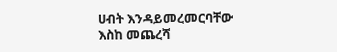ሀብት እንዳይመረመርባቸው እስከ መጨረሻ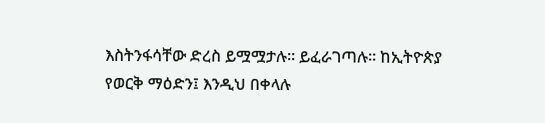እስትንፋሳቸው ድረስ ይሟሟታሉ። ይፈራገጣሉ። ከኢትዮጵያ የወርቅ ማዕድን፤ እንዲህ በቀላሉ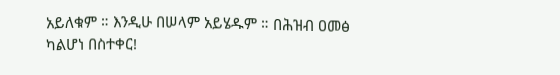አይለቁም ። እንዲሁ በሠላም አይሄዱም ። በሕዝብ ዐመፅ ካልሆነ በስተቀር!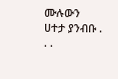ሙሉውን  ሀተታ ያንብቡ . . .